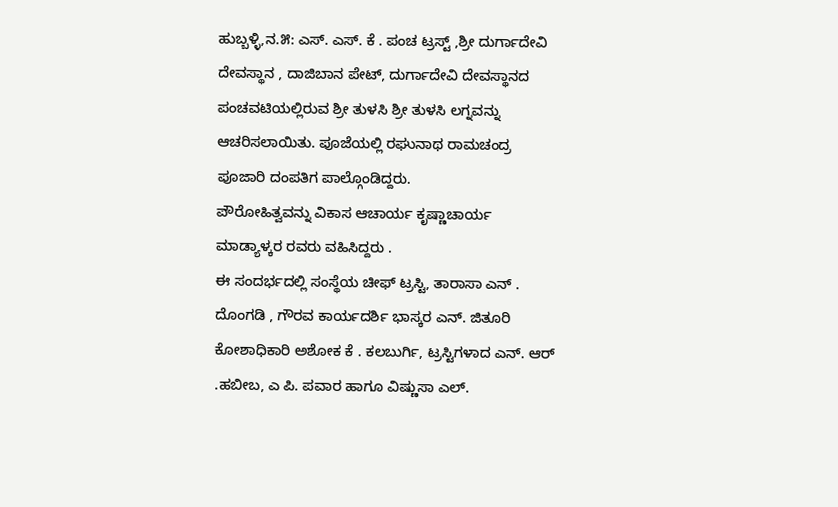ಹುಬ್ಬಳ್ಳಿ,ನ.೫: ಎಸ್. ಎಸ್. ಕೆ . ಪಂಚ ಟ್ರಸ್ಟ್ ,ಶ್ರೀ ದುರ್ಗಾದೇವಿ ದೇವಸ್ಥಾನ , ದಾಜಿಬಾನ ಪೇಟ್, ದುರ್ಗಾದೇವಿ ದೇವಸ್ಥಾನದ ಪಂಚವಟಿಯಲ್ಲಿರುವ ಶ್ರೀ ತುಳಸಿ ಶ್ರೀ ತುಳಸಿ ಲಗ್ನವನ್ನು ಆಚರಿಸಲಾಯಿತು. ಪೂಜೆಯಲ್ಲಿ ರಘುನಾಥ ರಾಮಚಂದ್ರ ಪೂಜಾರಿ ದಂಪತಿಗ ಪಾಲ್ಗೊಂಡಿದ್ದರು.
ಪೌರೋಹಿತ್ವವನ್ನು ವಿಕಾಸ ಆಚಾರ್ಯ ಕೃಷ್ಣಾಚಾರ್ಯ ಮಾಡ್ಯಾಳ್ಕರ ರವರು ವಹಿಸಿದ್ದರು .
ಈ ಸಂದರ್ಭದಲ್ಲಿ ಸಂಸ್ಥೆಯ ಚೀಫ್ ಟ್ರಸ್ಟಿ, ತಾರಾಸಾ ಎನ್ . ದೊಂಗಡಿ , ಗೌರವ ಕಾರ್ಯದರ್ಶಿ ಭಾಸ್ಕರ ಎನ್. ಜಿತೂರಿ ಕೋಶಾಧಿಕಾರಿ ಅಶೋಕ ಕೆ . ಕಲಬುರ್ಗಿ, ಟ್ರಸ್ಟಿಗಳಾದ ಎನ್. ಆರ್ .ಹಬೀಬ, ಎ ಪಿ. ಪವಾರ ಹಾಗೂ ವಿಷ್ಣುಸಾ ಎಲ್.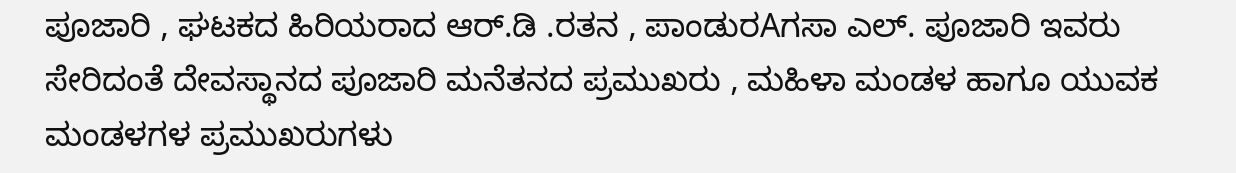ಪೂಜಾರಿ , ಘಟಕದ ಹಿರಿಯರಾದ ಆರ್.ಡಿ .ರತನ , ಪಾಂಡುರAಗಸಾ ಎಲ್. ಪೂಜಾರಿ ಇವರು ಸೇರಿದಂತೆ ದೇವಸ್ಥಾನದ ಪೂಜಾರಿ ಮನೆತನದ ಪ್ರಮುಖರು , ಮಹಿಳಾ ಮಂಡಳ ಹಾಗೂ ಯುವಕ ಮಂಡಳಗಳ ಪ್ರಮುಖರುಗಳು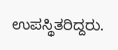ಉಪಸ್ಥಿತರಿದ್ದರು.